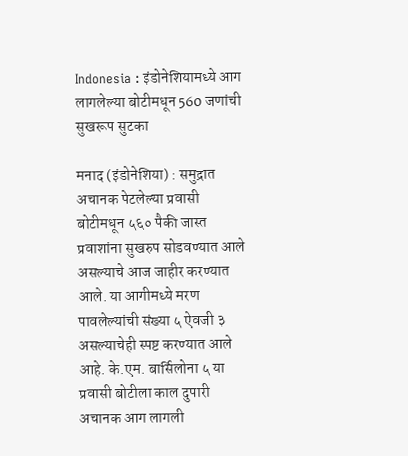Indonesia : इंडोनेशियामध्ये आग लागलेल्या बोटीमधून 560 जणांची सुखरूप सुटका

मनाद (इंडोनेशिया) : समुद्रात अचानक पेटलेल्या प्रवासी बोटीमधून ५६० पैकी जास्त प्रवाशांना सुखरुप सोडवण्यात आले असल्याचे आज जाहीर करण्यात आले. या आगीमध्ये मरण पावलेल्यांची संख्या ५ ऐवजी ३ असल्याचेही स्पष्ट करण्यात आले आहे. के.एम. बार्सिलोना ५ या प्रवासी बोटीला काल दुपारी अचानक आग लागली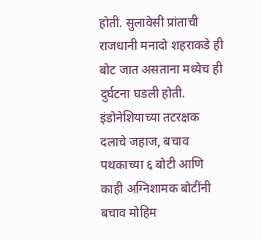होती. सुलावेसी प्रांताची राजधानी मनादो शहराकडे ही बोट जात असताना मध्येच ही दुर्घटना घडली होती.
इंडोनेशियाच्या तटरक्षक दलाचे जहाज, बचाव पथकाच्या ६ बोटी आणि काही अग्निशामक बोटींनी बचाव मोहिम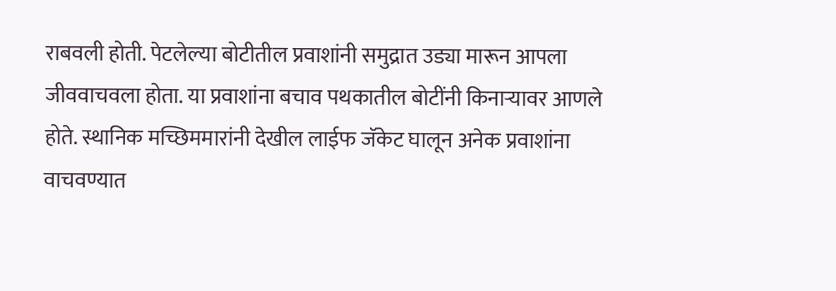राबवली होती. पेटलेल्या बोटीतील प्रवाशांनी समुद्रात उड्या मारून आपला जीववाचवला होता. या प्रवाशांना बचाव पथकातील बोटींनी किनाऱ्यावर आणले होते. स्थानिक मच्छिममारांनी देखील लाईफ जॅकेट घालून अनेक प्रवाशांना वाचवण्यात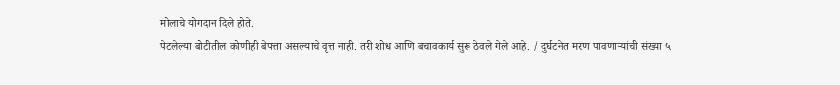मोलाचे योगदान दिले होते.
पेटलेल्या बोटीतील कोणीही बेपत्ता असल्याचे वृत्त नाही. तरी शोध आणि बचावकार्य सुरू ठेवले गेले आहे. / दुर्घटनेत मरण पावणाऱ्यांची संख्या ५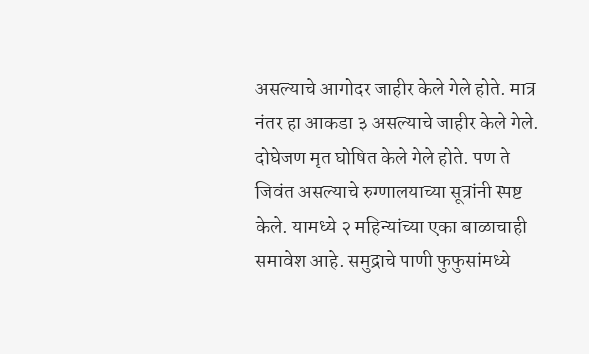असल्याचे आगोदर जाहीर केले गेले होते. मात्र नंतर हा आकडा ३ असल्याचे जाहीर केले गेले. दोघेजण मृत घोषित केले गेले होते. पण ते जिवंत असल्याचे रुग्णालयाच्या सूत्रांनी स्पष्ट केले. यामध्ये २ महिन्यांच्या एका बाळाचाही समावेश आहे. समुद्राचे पाणी फुफुसांमध्ये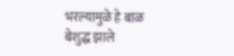भरल्यामुळे हे बाळ बेशुद्ध झाले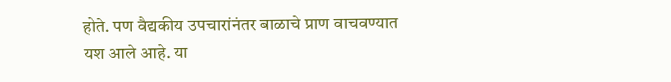होते. पण वैद्यकीय उपचारांनंतर बाळाचे प्राण वाचवण्यात यश आले आहे. या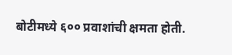बोटीमध्ये ६०० प्रवाशांची क्षमता होती.